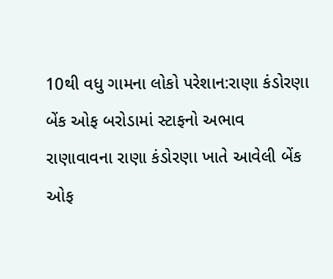10થી વધુ ગામના લોકો પરેશાન:રાણા કંડોરણા બેંક ઓફ બરોડામાં સ્ટાફનો અભાવ
રાણાવાવના રાણા કંડોરણા ખાતે આવેલી બેંક ઓફ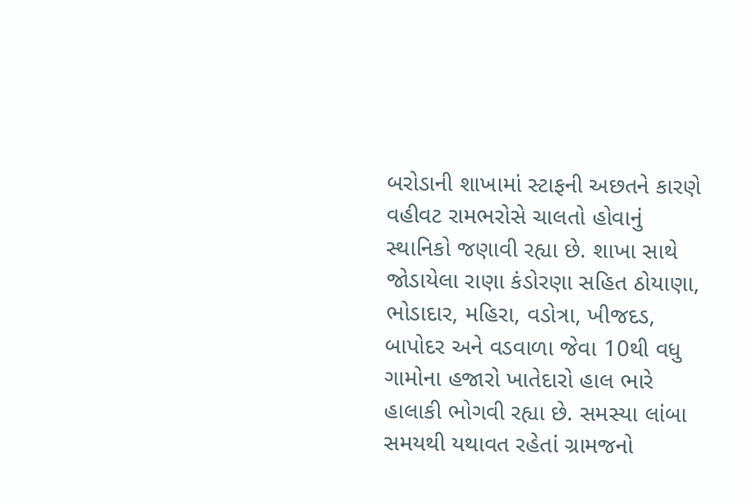બરોડાની શાખામાં સ્ટાફની અછતને કારણે વહીવટ રામભરોસે ચાલતો હોવાનું સ્થાનિકો જણાવી રહ્યા છે. શાખા સાથે જોડાયેલા રાણા કંડોરણા સહિત ઠોયાણા, ભોડાદાર, મહિરા, વડોત્રા, ખીજદડ, બાપોદર અને વડવાળા જેવા 10થી વધુ ગામોના હજારો ખાતેદારો હાલ ભારે હાલાકી ભોગવી રહ્યા છે. સમસ્યા લાંબા સમયથી યથાવત રહેતાં ગ્રામજનો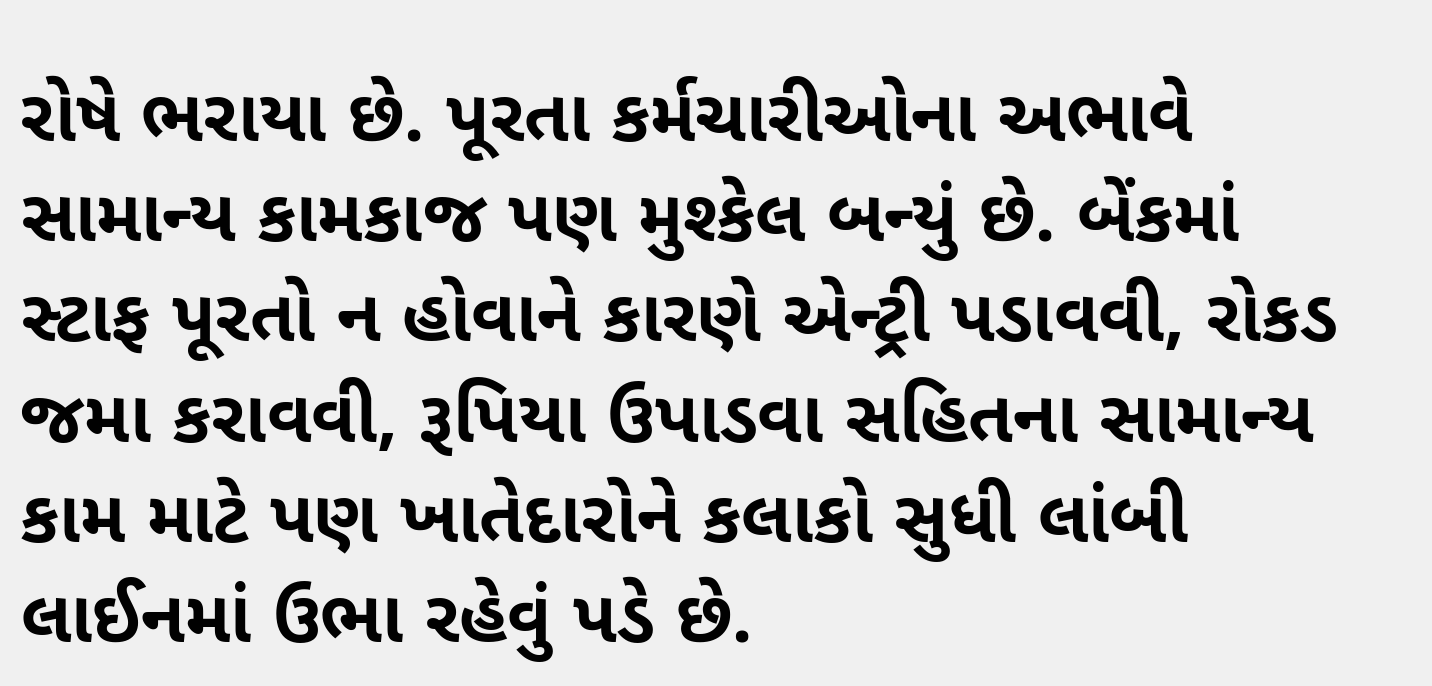રોષે ભરાયા છે. પૂરતા કર્મચારીઓના અભાવે સામાન્ય કામકાજ પણ મુશ્કેલ બન્યું છે. બેંકમાં સ્ટાફ પૂરતો ન હોવાને કારણે એન્ટ્રી પડાવવી, રોકડ જમા કરાવવી, રૂપિયા ઉપાડવા સહિતના સામાન્ય કામ માટે પણ ખાતેદારોને કલાકો સુધી લાંબી લાઈનમાં ઉભા રહેવું પડે છે.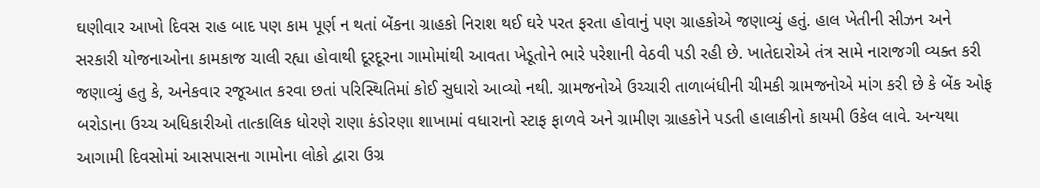ઘણીવાર આખો દિવસ રાહ બાદ પણ કામ પૂર્ણ ન થતાં બેંકના ગ્રાહકો નિરાશ થઈ ઘરે પરત ફરતા હોવાનું પણ ગ્રાહકોએ જણાવ્યું હતું. હાલ ખેતીની સીઝન અને સરકારી યોજનાઓના કામકાજ ચાલી રહ્યા હોવાથી દૂરદૂરના ગામોમાંથી આવતા ખેડૂતોને ભારે પરેશાની વેઠવી પડી રહી છે. ખાતેદારોએ તંત્ર સામે નારાજગી વ્યક્ત કરી જણાવ્યું હતુ કે, અનેકવાર રજૂઆત કરવા છતાં પરિસ્થિતિમાં કોઈ સુધારો આવ્યો નથી. ગ્રામજનોએ ઉચ્ચારી તાળાબંધીની ચીમકી ગ્રામજનોએ માંગ કરી છે કે બેંક ઓફ બરોડાના ઉચ્ચ અધિકારીઓ તાત્કાલિક ધોરણે રાણા કંડોરણા શાખામાં વધારાનો સ્ટાફ ફાળવે અને ગ્રામીણ ગ્રાહકોને પડતી હાલાકીનો કાયમી ઉકેલ લાવે. અન્યથા આગામી દિવસોમાં આસપાસના ગામોના લોકો દ્વારા ઉગ્ર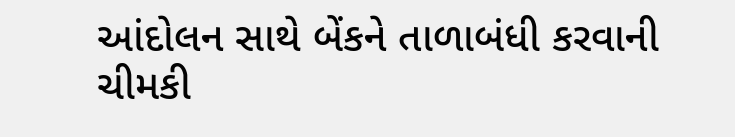આંદોલન સાથે બેંકને તાળાબંધી કરવાની ચીમકી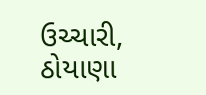ઉચ્ચારી, ઠોયાણા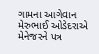ગામના આગેવાન મેરુભાઈ ઓડેદરાએ મેનેજરને પત્ર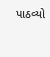પાઠવ્યો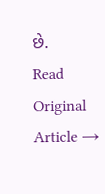છે.
Read Original Article →